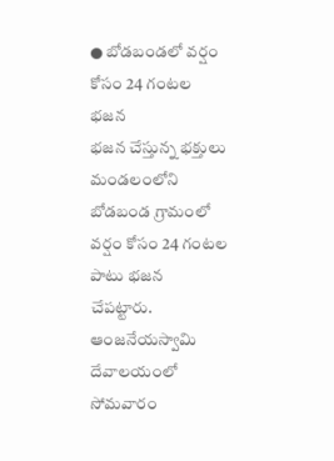● బోడబండలో వర్షం కోసం 24 గంటల భజన
భజన చేస్తున్న భక్తులు
మండలంలోని బోడబండ గ్రామంలో వర్షం కోసం 24 గంటల పాటు భజన చేపట్టారు. ఆంజనేయస్వామి దేవాలయంలో సోమవారం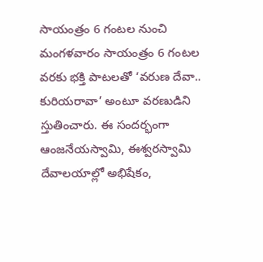సాయంత్రం 6 గంటల నుంచి మంగళవారం సాయంత్రం 6 గంటల వరకు భక్తి పాటలతో ‘వరుణ దేవా.. కురియరావా’ అంటూ వరణుడిని స్తుతించారు. ఈ సందర్భంగా ఆంజనేయస్వామి, ఈశ్వరస్వామి దేవాలయాల్లో అభిషేకం,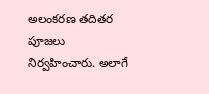అలంకరణ తదితర పూజలు నిర్వహించారు. అలాగే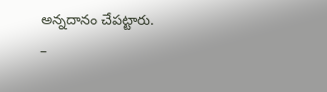అన్నదానం చేపట్టారు.
–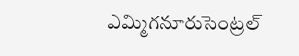ఎమ్మిగనూరుసెంట్రల్